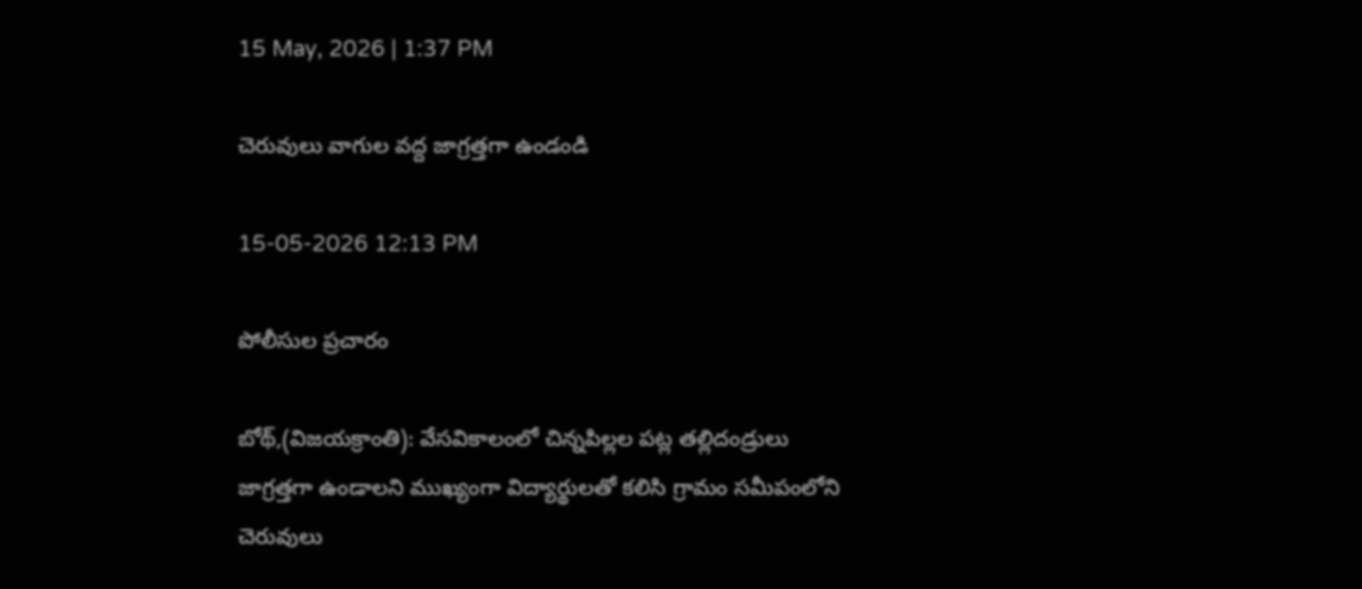15 May, 2026 | 1:37 PM

చెరువులు వాగుల వద్ద జాగ్రత్తగా ఉండండి

15-05-2026 12:13 PM

పోలీసుల ప్రచారం

బోథ్,(విజయక్రాంతి): వేసవికాలంలో చిన్నపిల్లల పట్ల తల్లిదండ్రులు జాగ్రత్తగా ఉండాలని ముఖ్యంగా విద్యార్థులతో కలిసి గ్రామం సమీపంలోని చెరువులు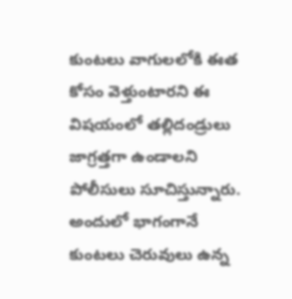కుంటలు వాగులలోకి ఈత కోసం వెళ్తుంటారని ఈ విషయంలో తల్లిదండ్రులు జాగ్రత్తగా ఉండాలని పోలీసులు సూచిస్తున్నారు. అందులో భాగంగానే కుంటలు చెరువులు ఉన్న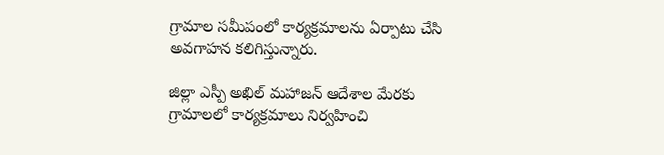గ్రామాల సమీపంలో కార్యక్రమాలను ఏర్పాటు చేసి అవగాహన కలిగిస్తున్నారు.

జిల్లా ఎస్పీ అఖిల్ మహాజన్ ఆదేశాల మేరకు గ్రామాలలో కార్యక్రమాలు నిర్వహించి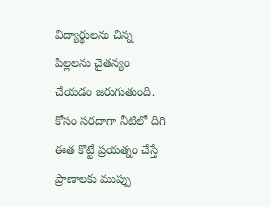విద్యార్థులను చిన్న పిల్లలను చైతన్యం చేయడం జరుగుతుంది. కోసం సరదాగా నీటిలో దిగి ఈత కొట్టే ప్రయత్నం చేస్తే ప్రాణాలకు ముప్పు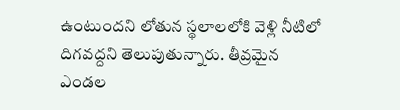ఉంటుందని లోతున స్థలాలలోకి వెళ్లి నీటిలో దిగవద్దని తెలుపుతున్నారు. తీవ్రమైన ఎండల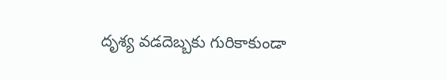దృశ్య వడదెబ్బకు గురికాకుండా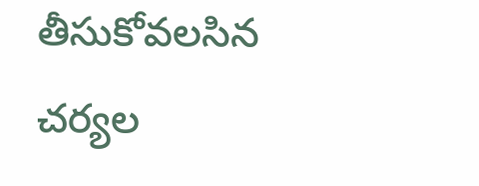తీసుకోవలసిన చర్యల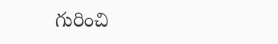గురించి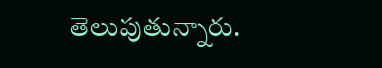తెలుపుతున్నారు.